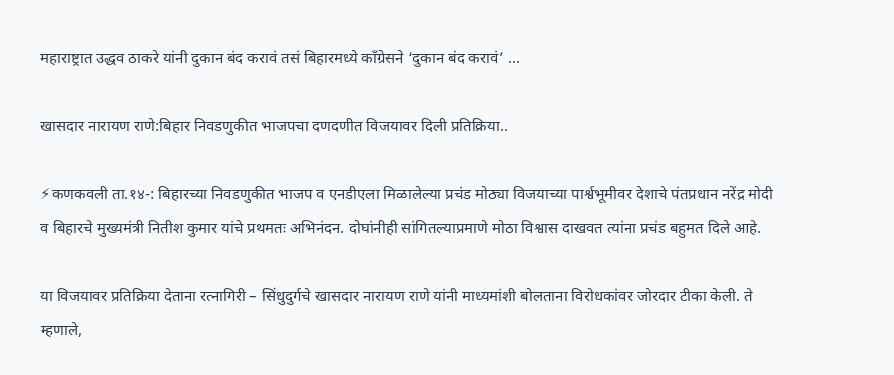महाराष्ट्रात उद्धव ठाकरे यांनी दुकान बंद करावं तसं बिहारमध्ये काँग्रेसने ‘दुकान बंद करावं’ …

खासदार नारायण राणे:बिहार निवडणुकीत भाजपचा दणदणीत विजयावर दिली प्रतिक्रिया..

⚡कणकवली ता.१४-: बिहारच्या निवडणुकीत भाजप व एनडीएला मिळालेल्या प्रचंड मोठ्या विजयाच्या पार्श्वभूमीवर देशाचे पंतप्रधान नरेंद्र मोदी व बिहारचे मुख्यमंत्री नितीश कुमार यांचे प्रथमतः अभिनंदन. दोघांनीही सांगितल्याप्रमाणे मोठा विश्वास दाखवत त्यांना प्रचंड बहुमत दिले आहे.

या विजयावर प्रतिक्रिया देताना रत्नागिरी – सिंधुदुर्गचे खासदार नारायण राणे यांनी माध्यमांशी बोलताना विरोधकांवर जोरदार टीका केली. ते म्हणाले,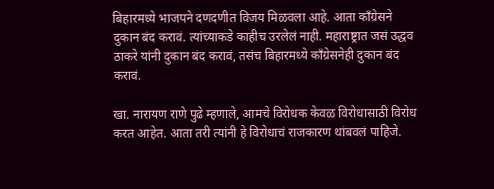बिहारमध्ये भाजपने दणदणीत विजय मिळवला आहे. आता काँग्रेसने दुकान बंद करावं. त्यांच्याकडे काहीच उरलेलं नाही. महाराष्ट्रात जसं उद्धव ठाकरे यांनी दुकान बंद करावं, तसंच बिहारमध्ये काँग्रेसनेही दुकान बंद करावं.

खा. नारायण राणे पुढे म्हणाले, आमचे विरोधक केवळ विरोधासाठी विरोध करत आहेत. आता तरी त्यांनी हे विरोधाचं राजकारण थांबवलं पाहिजे.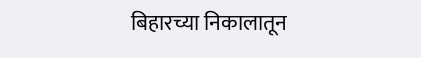बिहारच्या निकालातून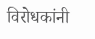विरोधकांनी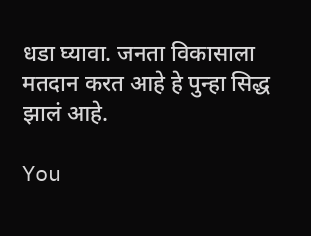धडा घ्यावा. जनता विकासाला मतदान करत आहे हे पुन्हा सिद्ध झालं आहे.

You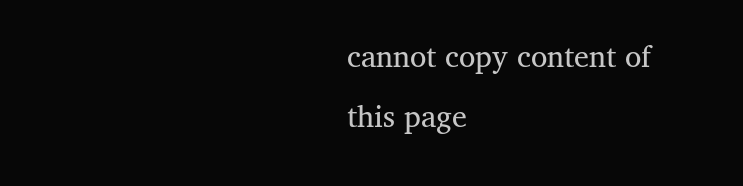cannot copy content of this page